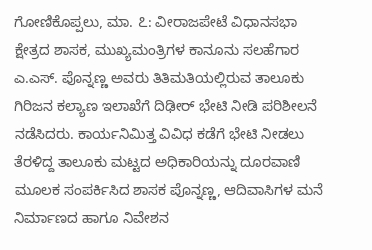ಗೋಣಿಕೊಪ್ಪಲು, ಮಾ. ೭: ವೀರಾಜಪೇಟೆ ವಿಧಾನಸಭಾ ಕ್ಷೇತ್ರದ ಶಾಸಕ, ಮುಖ್ಯಮಂತ್ರಿಗಳ ಕಾನೂನು ಸಲಹೆಗಾರ ಎ.ಎಸ್. ಪೊನ್ನಣ್ಣ ಅವರು ತಿತಿಮತಿಯಲ್ಲಿರುವ ತಾಲೂಕು ಗಿರಿಜನ ಕಲ್ಯಾಣ ಇಲಾಖೆಗೆ ದಿಢೀರ್ ಭೇಟಿ ನೀಡಿ ಪರಿಶೀಲನೆ ನಡೆಸಿದರು. ಕಾರ್ಯನಿಮಿತ್ತ ವಿವಿಧ ಕಡೆಗೆ ಭೇಟಿ ನೀಡಲು ತೆರಳಿದ್ದ ತಾಲೂಕು ಮಟ್ಟದ ಅಧಿಕಾರಿಯನ್ನು ದೂರವಾಣಿ ಮೂಲಕ ಸಂಪರ್ಕಿಸಿದ ಶಾಸಕ ಪೊನ್ನಣ್ಣ, ಆದಿವಾಸಿಗಳ ಮನೆ ನಿರ್ಮಾಣದ ಹಾಗೂ ನಿವೇಶನ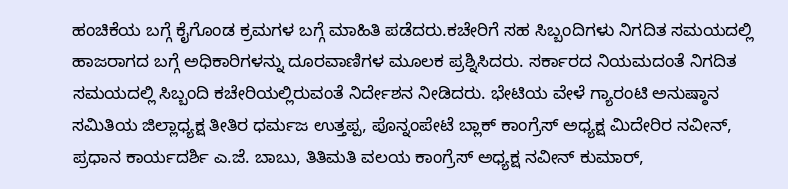ಹಂಚಿಕೆಯ ಬಗ್ಗೆ ಕೈಗೊಂಡ ಕ್ರಮಗಳ ಬಗ್ಗೆ ಮಾಹಿತಿ ಪಡೆದರು.ಕಚೇರಿಗೆ ಸಹ ಸಿಬ್ಬಂದಿಗಳು ನಿಗದಿತ ಸಮಯದಲ್ಲಿ ಹಾಜರಾಗದ ಬಗ್ಗೆ ಅಧಿಕಾರಿಗಳನ್ನು ದೂರವಾಣಿಗಳ ಮೂಲಕ ಪ್ರಶ್ನಿಸಿದರು. ಸರ್ಕಾರದ ನಿಯಮದಂತೆ ನಿಗದಿತ ಸಮಯದಲ್ಲಿ ಸಿಬ್ಬಂದಿ ಕಚೇರಿಯಲ್ಲಿರುವಂತೆ ನಿರ್ದೇಶನ ನೀಡಿದರು. ಭೇಟಿಯ ವೇಳೆ ಗ್ಯಾರಂಟಿ ಅನುಷ್ಠಾನ ಸಮಿತಿಯ ಜಿಲ್ಲಾಧ್ಯಕ್ಷ ತೀತಿರ ಧರ್ಮಜ ಉತ್ತಪ್ಪ, ಪೊನ್ನಂಪೇಟೆ ಬ್ಲಾಕ್ ಕಾಂಗ್ರೆಸ್ ಅಧ್ಯಕ್ಷ ಮಿದೇರಿರ ನವೀನ್, ಪ್ರಧಾನ ಕಾರ್ಯದರ್ಶಿ ಎ.ಜೆ. ಬಾಬು, ತಿತಿಮತಿ ವಲಯ ಕಾಂಗ್ರೆಸ್ ಅಧ್ಯಕ್ಷ ನವೀನ್ ಕುಮಾರ್,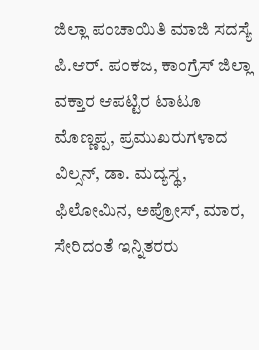ಜಿಲ್ಲಾ ಪಂಚಾಯಿತಿ ಮಾಜಿ ಸದಸ್ಯೆ ಪಿ.ಆರ್. ಪಂಕಜ, ಕಾಂಗ್ರೆಸ್ ಜಿಲ್ಲಾ ವಕ್ತಾರ ಆಪಟ್ಟಿರ ಟಾಟೂ ಮೊಣ್ಣಪ್ಪ, ಪ್ರಮುಖರುಗಳಾದ ವಿಲ್ಸನ್, ಡಾ. ಮದ್ಯಸ್ಥ, ಫಿಲೋಮಿನ, ಅಪ್ರೋಸ್, ಮಾರ, ಸೇರಿದಂತೆ ಇನ್ನಿತರರು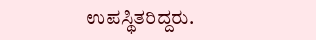ಉಪಸ್ಥಿತರಿದ್ದರು.